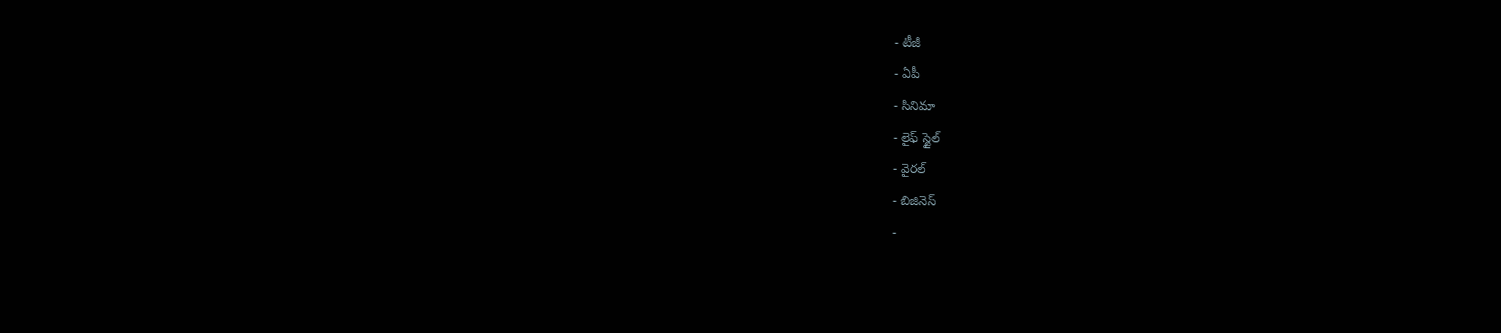- టీజీ
- ఏపీ
- సినిమా
- లైఫ్ స్టైల్
- వైరల్
- బిజినెస్
-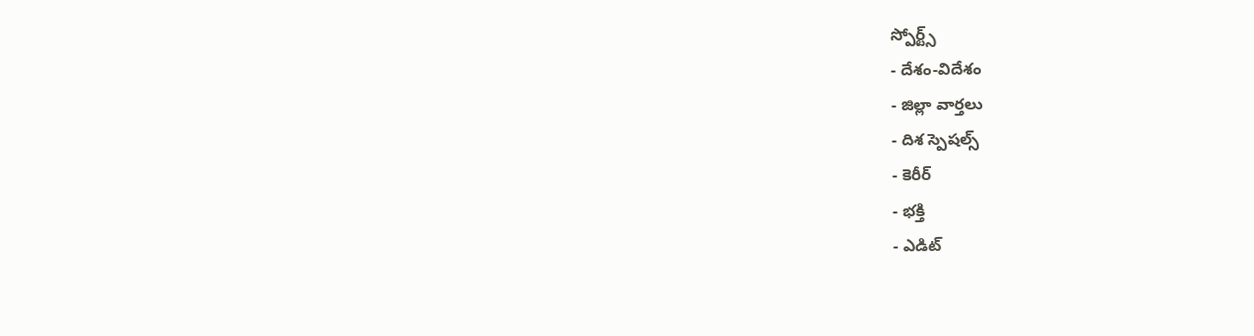స్పోర్ట్స్
- దేశం-విదేశం
- జిల్లా వార్తలు
- దిశ స్పెషల్స్
- కెరీర్
- భక్తి
- ఎడిట్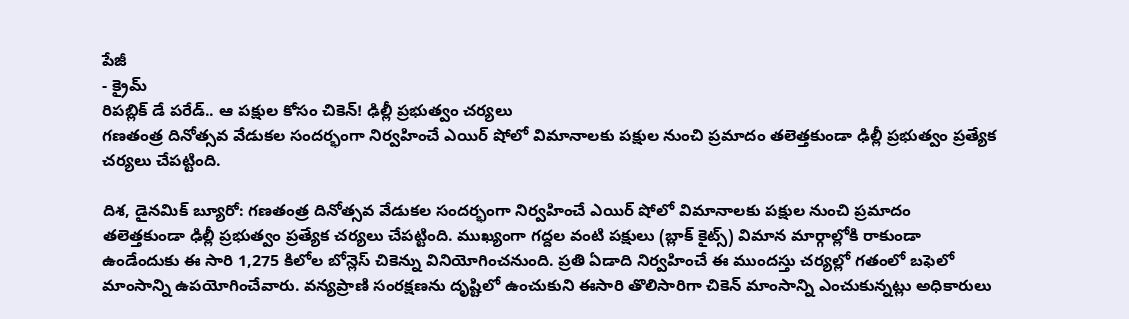పేజీ
- క్రైమ్
రిపబ్లిక్ డే పరేడ్.. ఆ పక్షుల కోసం చికెన్! ఢిల్లీ ప్రభుత్వం చర్యలు
గణతంత్ర దినోత్సవ వేడుకల సందర్భంగా నిర్వహించే ఎయిర్ షోలో విమానాలకు పక్షుల నుంచి ప్రమాదం తలెత్తకుండా ఢిల్లీ ప్రభుత్వం ప్రత్యేక చర్యలు చేపట్టింది.

దిశ, డైనమిక్ బ్యూరో: గణతంత్ర దినోత్సవ వేడుకల సందర్భంగా నిర్వహించే ఎయిర్ షోలో విమానాలకు పక్షుల నుంచి ప్రమాదం తలెత్తకుండా ఢిల్లీ ప్రభుత్వం ప్రత్యేక చర్యలు చేపట్టింది. ముఖ్యంగా గద్దల వంటి పక్షులు (బ్లాక్ కైట్స్) విమాన మార్గాల్లోకి రాకుండా ఉండేందుకు ఈ సారి 1,275 కిలోల బోన్లెస్ చికెన్ను వినియోగించనుంది. ప్రతి ఏడాది నిర్వహించే ఈ ముందస్తు చర్యల్లో గతంలో బఫెలో మాంసాన్ని ఉపయోగించేవారు. వన్యప్రాణి సంరక్షణను దృష్టిలో ఉంచుకుని ఈసారి తొలిసారిగా చికెన్ మాంసాన్ని ఎంచుకున్నట్లు అధికారులు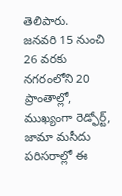తెలిపారు.
జనవరి 15 నుంచి 26 వరకు నగరంలోని 20 ప్రాంతాల్లో, ముఖ్యంగా రెడ్ఫోర్ట్, జామా మసీదు పరిసరాల్లో ఈ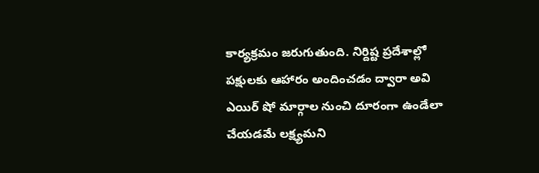కార్యక్రమం జరుగుతుంది. నిర్దిష్ట ప్రదేశాల్లో పక్షులకు ఆహారం అందించడం ద్వారా అవి ఎయిర్ షో మార్గాల నుంచి దూరంగా ఉండేలా చేయడమే లక్ష్యమని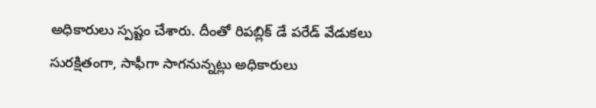అధికారులు స్పష్టం చేశారు. దీంతో రిపబ్లిక్ డే పరేడ్ వేడుకలు సురక్షితంగా, సాఫీగా సాగనున్నట్లు అధికారులు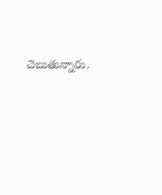చెబుతున్నారు.